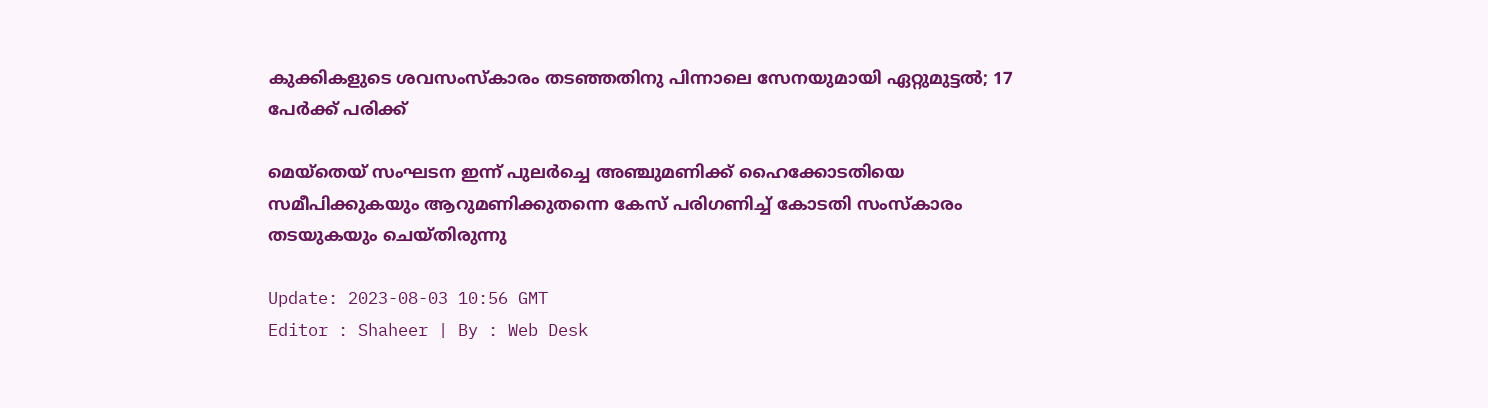കുക്കികളുടെ ശവസംസ്‌കാരം തടഞ്ഞതിനു പിന്നാലെ സേനയുമായി ഏറ്റുമുട്ടൽ; 17 പേർക്ക് പരിക്ക്

മെയ്‌തെയ് സംഘടന ഇന്ന് പുലർച്ചെ അഞ്ചുമണിക്ക് ഹൈക്കോടതിയെ സമീപിക്കുകയും ആറുമണിക്കുതന്നെ കേസ് പരിഗണിച്ച് കോടതി സംസ്‌കാരം തടയുകയും ചെയ്തിരുന്നു

Update: 2023-08-03 10:56 GMT
Editor : Shaheer | By : Web Desk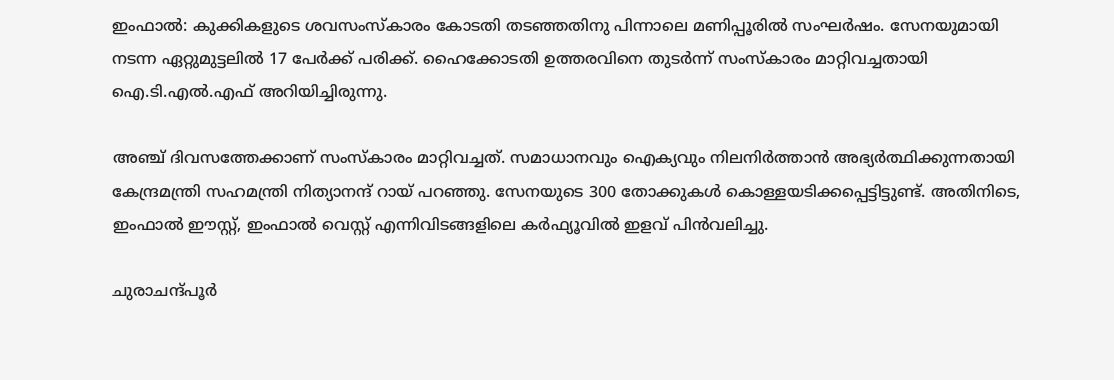ഇംഫാല്‍: കുക്കികളുടെ ശവസംസ്‌കാരം കോടതി തടഞ്ഞതിനു പിന്നാലെ മണിപ്പൂരിൽ സംഘർഷം. സേനയുമായി നടന്ന ഏറ്റുമുട്ടലിൽ 17 പേർക്ക് പരിക്ക്. ഹൈക്കോടതി ഉത്തരവിനെ തുടർന്ന് സംസ്‌കാരം മാറ്റിവച്ചതായി ഐ.ടി.എൽ.എഫ് അറിയിച്ചിരുന്നു.

അഞ്ച് ദിവസത്തേക്കാണ് സംസ്‌കാരം മാറ്റിവച്ചത്. സമാധാനവും ഐക്യവും നിലനിർത്താൻ അഭ്യർത്ഥിക്കുന്നതായി കേന്ദ്രമന്ത്രി സഹമന്ത്രി നിത്യാനന്ദ് റായ് പറഞ്ഞു. സേനയുടെ 300 തോക്കുകൾ കൊള്ളയടിക്കപ്പെട്ടിട്ടുണ്ട്. അതിനിടെ, ഇംഫാൽ ഈസ്റ്റ്, ഇംഫാൽ വെസ്റ്റ് എന്നിവിടങ്ങളിലെ കർഫ്യൂവില്‍ ഇളവ് പിൻവലിച്ചു.

ചുരാചന്ദ്പൂർ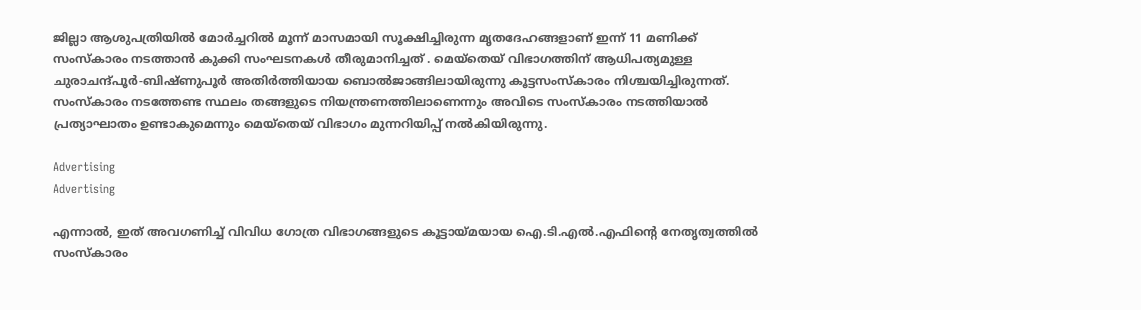ജില്ലാ ആശുപത്രിയിൽ മോർച്ചറിൽ മൂന്ന് മാസമായി സൂക്ഷിച്ചിരുന്ന മൃതദേഹങ്ങളാണ് ഇന്ന് 11 മണിക്ക് സംസ്‌കാരം നടത്താൻ കുക്കി സംഘടനകൾ തീരുമാനിച്ചത് . മെയ്‌തെയ് വിഭാഗത്തിന് ആധിപത്യമുള്ള ചുരാചന്ദ്പൂർ-ബിഷ്ണുപൂർ അതിർത്തിയായ ബൊൽജാങ്ങിലായിരുന്നു കൂട്ടസംസ്‌കാരം നിശ്ചയിച്ചിരുന്നത്. സംസ്‌കാരം നടത്തേണ്ട സ്ഥലം തങ്ങളുടെ നിയന്ത്രണത്തിലാണെന്നും അവിടെ സംസ്‌കാരം നടത്തിയാൽ പ്രത്യാഘാതം ഉണ്ടാകുമെന്നും മെയ്‌തെയ് വിഭാഗം മുന്നറിയിപ്പ് നൽകിയിരുന്നു.

Advertising
Advertising

എന്നാൽ, ഇത് അവഗണിച്ച് വിവിധ ഗോത്ര വിഭാഗങ്ങളുടെ കൂട്ടായ്മയായ ഐ.ടി.എൽ.എഫിന്‍റെ നേതൃത്വത്തിൽ സംസ്‌കാരം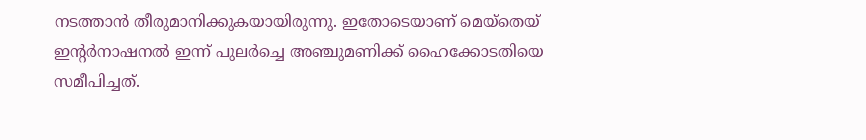നടത്താൻ തീരുമാനിക്കുകയായിരുന്നു. ഇതോടെയാണ് മെയ്‌തെയ് ഇന്‍റര്‍നാഷനല്‍ ഇന്ന് പുലർച്ചെ അഞ്ചുമണിക്ക് ഹൈക്കോടതിയെ സമീപിച്ചത്.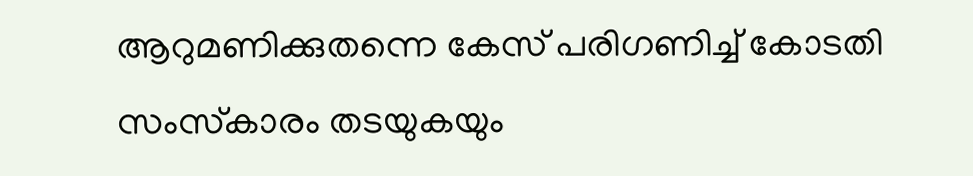ആറുമണിക്കുതന്നെ കേസ് പരിഗണിച്ച് കോടതി സംസ്‌കാരം തടയുകയും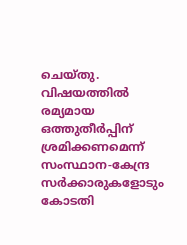ചെയ്തു. വിഷയത്തിൽ രമ്യമായ ഒത്തുതീർപ്പിന് ശ്രമിക്കണമെന്ന് സംസ്ഥാന-കേന്ദ്ര സർക്കാരുകളോടും കോടതി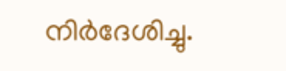നിർദേശിച്ചു.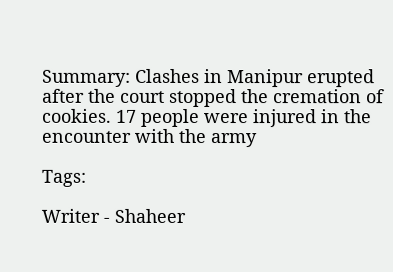Summary: Clashes in Manipur erupted after the court stopped the cremation of cookies. 17 people were injured in the encounter with the army

Tags:

Writer - Shaheer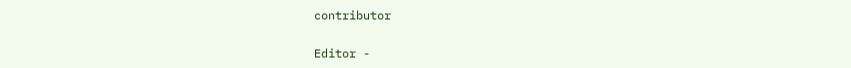contributor

Editor -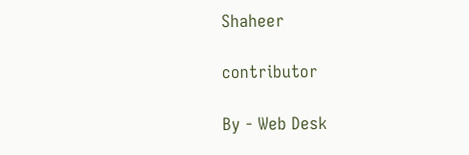Shaheer

contributor

By - Web Desk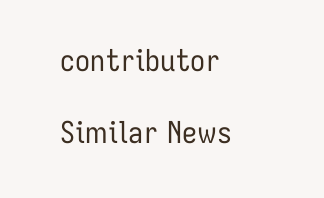contributor

Similar News